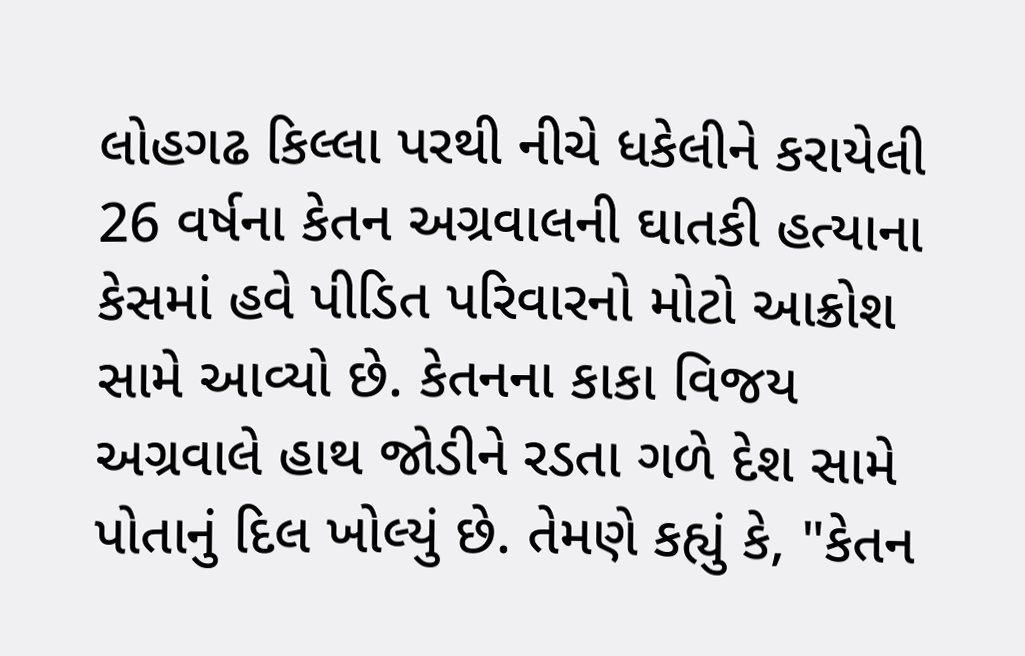લોહગઢ કિલ્લા પરથી નીચે ધકેલીને કરાયેલી 26 વર્ષના કેતન અગ્રવાલની ઘાતકી હત્યાના કેસમાં હવે પીડિત પરિવારનો મોટો આક્રોશ સામે આવ્યો છે. કેતનના કાકા વિજય અગ્રવાલે હાથ જોડીને રડતા ગળે દેશ સામે પોતાનું દિલ ખોલ્યું છે. તેમણે કહ્યું કે, "કેતન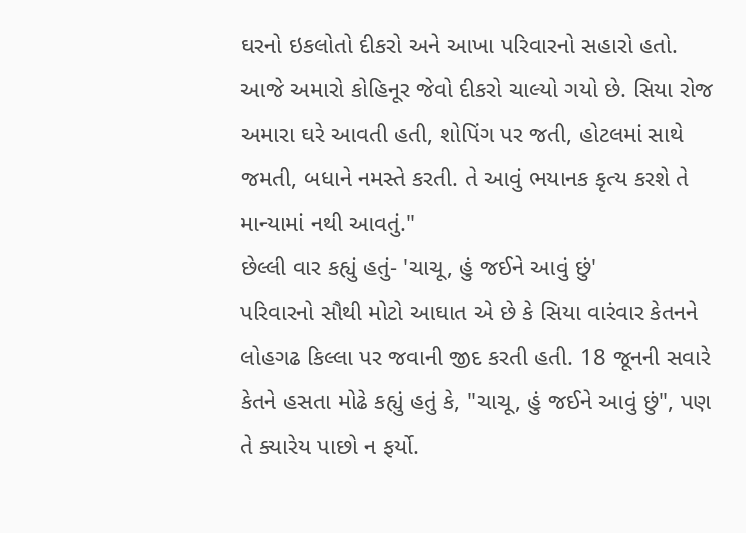ઘરનો ઇકલોતો દીકરો અને આખા પરિવારનો સહારો હતો. આજે અમારો કોહિનૂર જેવો દીકરો ચાલ્યો ગયો છે. સિયા રોજ અમારા ઘરે આવતી હતી, શોપિંગ પર જતી, હોટલમાં સાથે જમતી, બધાને નમસ્તે કરતી. તે આવું ભયાનક કૃત્ય કરશે તે માન્યામાં નથી આવતું."
છેલ્લી વાર કહ્યું હતું- 'ચાચૂ, હું જઈને આવું છું'
પરિવારનો સૌથી મોટો આઘાત એ છે કે સિયા વારંવાર કેતનને લોહગઢ કિલ્લા પર જવાની જીદ કરતી હતી. 18 જૂનની સવારે કેતને હસતા મોઢે કહ્યું હતું કે, "ચાચૂ, હું જઈને આવું છું", પણ તે ક્યારેય પાછો ન ફર્યો.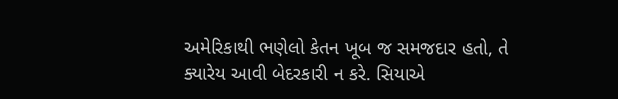અમેરિકાથી ભણેલો કેતન ખૂબ જ સમજદાર હતો, તે ક્યારેય આવી બેદરકારી ન કરે. સિયાએ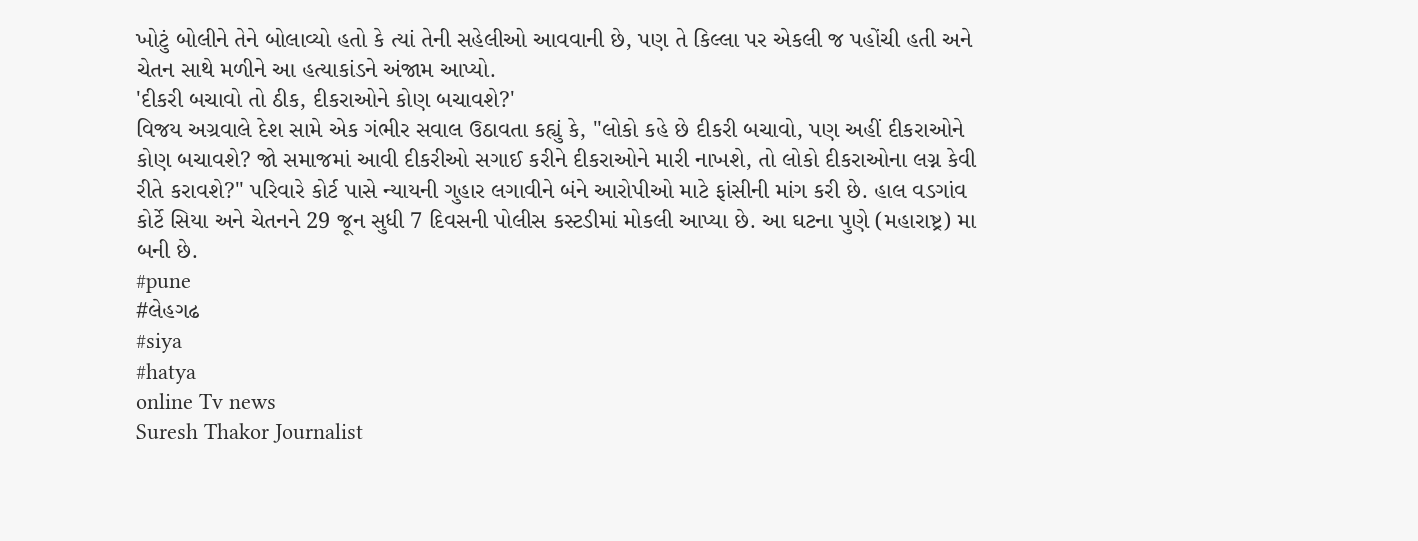ખોટું બોલીને તેને બોલાવ્યો હતો કે ત્યાં તેની સહેલીઓ આવવાની છે, પણ તે કિલ્લા પર એકલી જ પહોંચી હતી અને ચેતન સાથે મળીને આ હત્યાકાંડને અંજામ આપ્યો.
'દીકરી બચાવો તો ઠીક, દીકરાઓને કોણ બચાવશે?'
વિજય અગ્રવાલે દેશ સામે એક ગંભીર સવાલ ઉઠાવતા કહ્યું કે, "લોકો કહે છે દીકરી બચાવો, પણ અહીં દીકરાઓને કોણ બચાવશે? જો સમાજમાં આવી દીકરીઓ સગાઈ કરીને દીકરાઓને મારી નાખશે, તો લોકો દીકરાઓના લગ્ન કેવી રીતે કરાવશે?" પરિવારે કોર્ટ પાસે ન્યાયની ગુહાર લગાવીને બંને આરોપીઓ માટે ફાંસીની માંગ કરી છે. હાલ વડગાંવ કોર્ટે સિયા અને ચેતનને 29 જૂન સુધી 7 દિવસની પોલીસ કસ્ટડીમાં મોકલી આપ્યા છે. આ ઘટના પુણે (મહારાષ્ટ્ર) મા બની છે.
#pune
#લેહગઢ
#siya
#hatya
online Tv news
Suresh Thakor Journalist